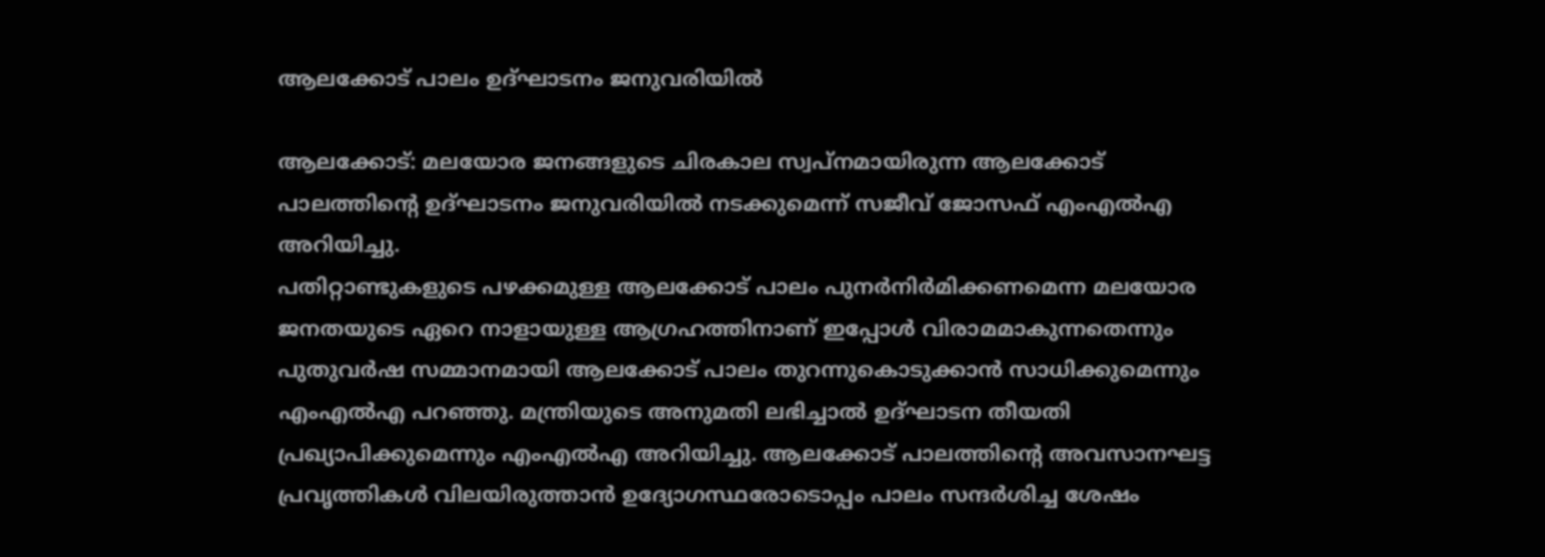ആലക്കോട് പാലം ഉദ്ഘാടനം ജനു‍വരിയില്‍

ആലക്കോട്: മലയോര ജനങ്ങളുടെ ചിരകാല സ്വപ്നമായിരുന്ന ആലക്കോട് പാലത്തിന്‍റെ ഉദ്ഘാടനം ജനു‍വരിയില്‍ നടക്കുമെന്ന് സജീവ് ജോസഫ് എംഎല്‍എ അറിയിച്ചു.
പതിറ്റാണ്ടുകളുടെ പഴക്കമുള്ള ആലക്കോട് പാലം പുനര്‍നിര്‍മിക്കണമെന്ന മലയോര ജനതയുടെ ഏറെ നാളായുള്ള ആഗ്രഹത്തിനാണ് ഇപ്പോള്‍ വിരാമമാകുന്നതെന്നും പുതുവര്‍ഷ സമ്മാനമായി ആലക്കോട് പാലം തുറന്നുകൊടുക്കാന്‍ സാധിക്കുമെന്നും എംഎല്‍എ പറഞ്ഞു. മന്ത്രിയുടെ അനുമതി ലഭിച്ചാല്‍ ഉദ്ഘാടന തീയതി പ്രഖ്യാപിക്കുമെന്നും എംഎല്‍എ അറിയിച്ചു. ആലക്കോട് പാലത്തിന്‍റെ അവസാനഘട്ട പ്രവൃത്തികള്‍ വിലയിരുത്താൻ ഉദ്യോഗസ്ഥരോടൊപ്പം പാലം സന്ദര്‍ശിച്ച ശേഷം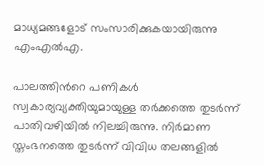മാധ്യമങ്ങളോട് സംസാരിക്കുകയായിരുന്നു എംഎല്‍എ.

പാലത്തിന്‍റെ പണികള്‍ സ്വകാര്യവ്യക്തിയുമായുള്ള തര്‍ക്കത്തെ തുടര്‍ന്ന് പാതിവഴിയില്‍ നിലച്ചിരുന്നു. നിര്‍മാണ സ്തംഭനത്തെ തുടര്‍ന്ന് വിവിധ തലങ്ങളില്‍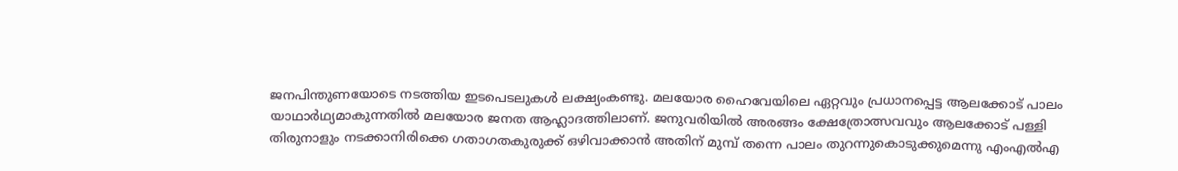ജനപിന്തുണയോടെ നടത്തിയ ഇടപെടലുകള്‍ ലക്ഷ്യംകണ്ടു. മലയോര ഹൈവേയിലെ ഏറ്റവും പ്രധാനപ്പെട്ട ആലക്കോട് പാലം യാഥാര്‍ഥ്യമാകുന്നതില്‍ മലയോര ജനത ആഹ്ലാദത്തിലാണ്. ജനുവരിയില്‍ അരങ്ങം ക്ഷേത്രോത്സവവും ആലക്കോട് പള്ളി തിരുനാളും നടക്കാനിരിക്കെ ഗതാഗതകുരുക്ക് ഒഴിവാക്കാൻ അതിന് മുമ്പ് തന്നെ പാലം തുറന്നുകൊടുക്കുമെന്നു എംഎല്‍എ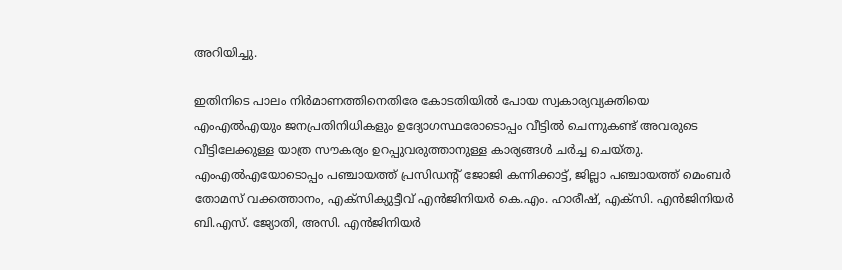അറിയിച്ചു.

ഇതിനിടെ പാലം നിര്‍മാണത്തിനെതിരേ കോടതിയില്‍ പോയ സ്വകാര്യവ്യക്തിയെ എംഎല്‍എയും ജനപ്രതിനിധികളും ഉദ്യോഗസ്ഥരോടൊപ്പം വീട്ടില്‍ ചെന്നുകണ്ട് അവരുടെ വീട്ടിലേക്കുള്ള യാത്ര സൗകര്യം ഉറപ്പുവരുത്താനുള്ള കാര്യങ്ങള്‍ ചര്‍ച്ച ചെയ്തു. എംഎല്‍എയോടൊപ്പം പഞ്ചായത്ത് പ്രസിഡന്‍റ് ജോജി കന്നിക്കാട്ട്, ജില്ലാ പഞ്ചായത്ത് മെംബര്‍ തോമസ് വക്കത്താനം, എക്സിക്യുട്ടീവ് എൻജിനിയര്‍ കെ.എം. ഹാരീഷ്, എക്സി. എൻജിനിയര്‍ ബി.എസ്. ജ്യോതി, അസി. എൻജിനിയര്‍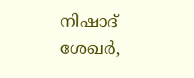നിഷാദ് ശേഖര്‍,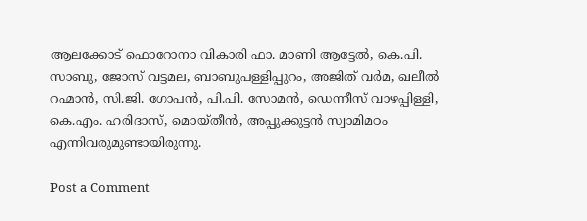ആലക്കോട് ഫൊറോനാ വികാരി ഫാ. മാണി ആട്ടേല്‍, കെ.പി. സാബു, ജോസ് വട്ടമല, ബാബുപള്ളിപ്പുറം, അജിത് വര്‍മ, ഖലീല്‍ റഹ്മാൻ, സി.ജി. ഗോപൻ, പി.പി. സോമൻ, ഡെന്നീസ് വാഴപ്പിള്ളി, കെ.എം. ഹരിദാസ്, മൊയ്തീൻ, അപ്പുക്കുട്ടൻ സ്വാമിമഠം എന്നിവരുമുണ്ടായിരുന്നു.

Post a Comment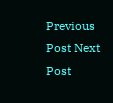Previous Post Next Post